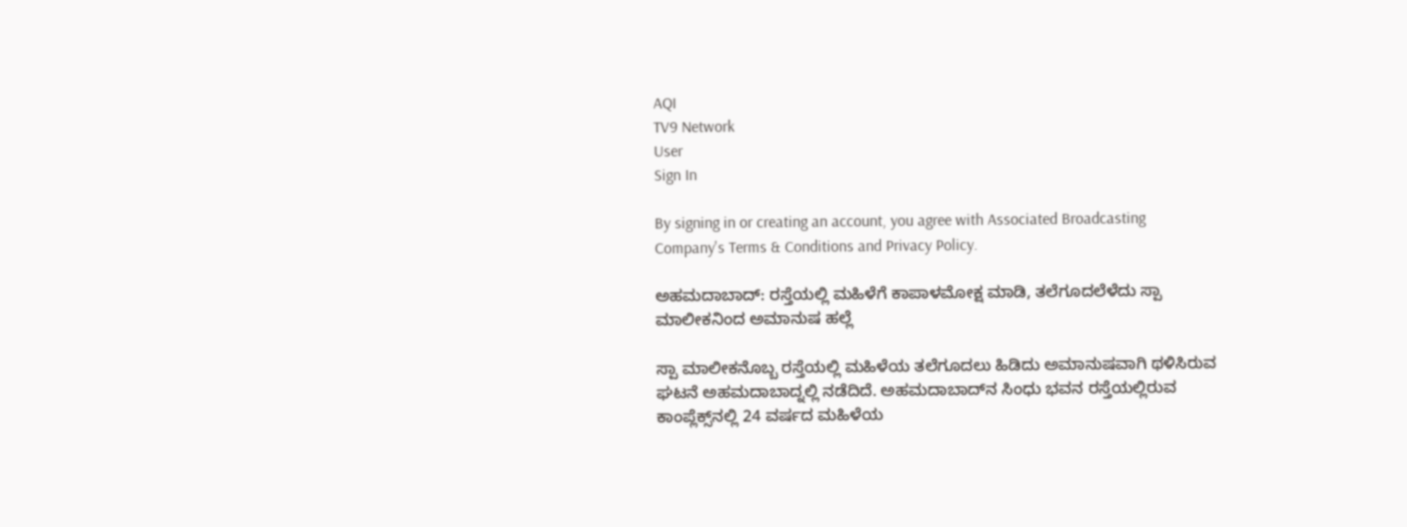AQI
TV9 Network
User
Sign In

By signing in or creating an account, you agree with Associated Broadcasting Company's Terms & Conditions and Privacy Policy.

ಅಹಮದಾಬಾದ್: ರಸ್ತೆಯಲ್ಲಿ ಮಹಿಳೆಗೆ ಕಾಪಾಳಮೋಕ್ಷ ಮಾಡಿ, ತಲೆಗೂದಲೆಳೆದು ಸ್ಪಾ ಮಾಲೀಕನಿಂದ ಅಮಾನುಷ ಹಲ್ಲೆ

ಸ್ಪಾ ಮಾಲೀಕನೊಬ್ಬ ರಸ್ತೆಯಲ್ಲಿ ಮಹಿಳೆಯ ತಲೆಗೂದಲು ಹಿಡಿದು ಅಮಾನುಷವಾಗಿ ಥಳಿಸಿರುವ ಘಟನೆ ಅಹಮದಾಬಾದ್ನಲ್ಲಿ ನಡೆದಿದೆ. ಅಹಮದಾಬಾದ್‌ನ ಸಿಂಧು ಭವನ ರಸ್ತೆಯಲ್ಲಿರುವ ಕಾಂಪ್ಲೆಕ್ಸ್‌ನಲ್ಲಿ 24 ವರ್ಷದ ಮಹಿಳೆಯ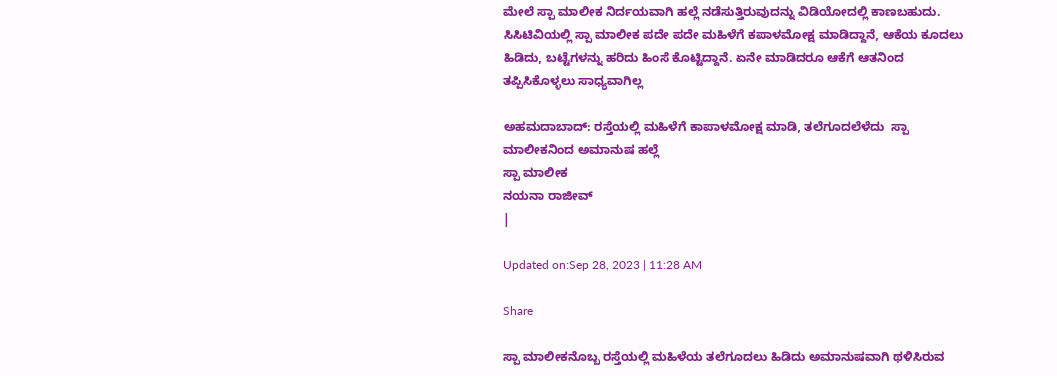ಮೇಲೆ ಸ್ಪಾ ಮಾಲೀಕ ನಿರ್ದಯವಾಗಿ ಹಲ್ಲೆ ನಡೆಸುತ್ತಿರುವುದನ್ನು ವಿಡಿಯೋದಲ್ಲಿ ಕಾಣಬಹುದು. ಸಿಸಿಟಿವಿಯಲ್ಲಿ ಸ್ಪಾ ಮಾಲೀಕ ಪದೇ ಪದೇ ಮಹಿಳೆಗೆ ಕಪಾಳಮೋಕ್ಷ ಮಾಡಿದ್ದಾನೆ, ಆಕೆಯ ಕೂದಲು ಹಿಡಿದು, ಬಟ್ಟೆಗಳನ್ನು ಹರಿದು ಹಿಂಸೆ ಕೊಟ್ಟಿದ್ದಾನೆ. ಏನೇ ಮಾಡಿದರೂ ಆಕೆಗೆ ಆತನಿಂದ ತಪ್ಪಿಸಿಕೊಳ್ಳಲು ಸಾಧ್ಯವಾಗಿಲ್ಲ

ಅಹಮದಾಬಾದ್: ರಸ್ತೆಯಲ್ಲಿ ಮಹಿಳೆಗೆ ಕಾಪಾಳಮೋಕ್ಷ ಮಾಡಿ, ತಲೆಗೂದಲೆಳೆದು  ಸ್ಪಾ ಮಾಲೀಕನಿಂದ ಅಮಾನುಷ ಹಲ್ಲೆ
ಸ್ಪಾ ಮಾಲೀಕ
ನಯನಾ ರಾಜೀವ್
|

Updated on:Sep 28, 2023 | 11:28 AM

Share

ಸ್ಪಾ ಮಾಲೀಕನೊಬ್ಬ ರಸ್ತೆಯಲ್ಲಿ ಮಹಿಳೆಯ ತಲೆಗೂದಲು ಹಿಡಿದು ಅಮಾನುಷವಾಗಿ ಥಳಿಸಿರುವ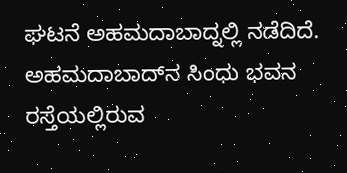ಘಟನೆ ಅಹಮದಾಬಾದ್ನಲ್ಲಿ ನಡೆದಿದೆ. ಅಹಮದಾಬಾದ್‌ನ ಸಿಂಧು ಭವನ ರಸ್ತೆಯಲ್ಲಿರುವ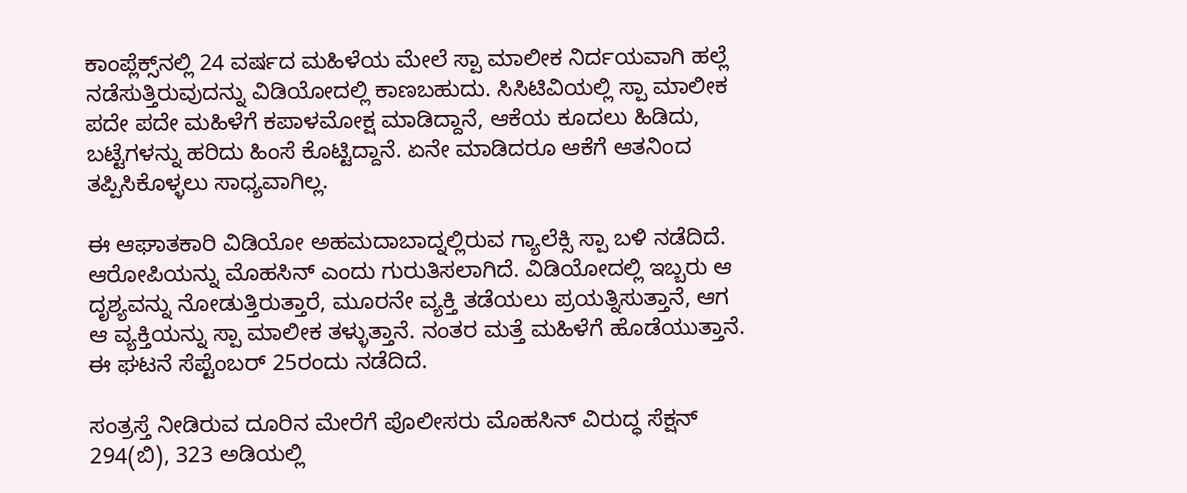ಕಾಂಪ್ಲೆಕ್ಸ್‌ನಲ್ಲಿ 24 ವರ್ಷದ ಮಹಿಳೆಯ ಮೇಲೆ ಸ್ಪಾ ಮಾಲೀಕ ನಿರ್ದಯವಾಗಿ ಹಲ್ಲೆ ನಡೆಸುತ್ತಿರುವುದನ್ನು ವಿಡಿಯೋದಲ್ಲಿ ಕಾಣಬಹುದು. ಸಿಸಿಟಿವಿಯಲ್ಲಿ ಸ್ಪಾ ಮಾಲೀಕ ಪದೇ ಪದೇ ಮಹಿಳೆಗೆ ಕಪಾಳಮೋಕ್ಷ ಮಾಡಿದ್ದಾನೆ, ಆಕೆಯ ಕೂದಲು ಹಿಡಿದು, ಬಟ್ಟೆಗಳನ್ನು ಹರಿದು ಹಿಂಸೆ ಕೊಟ್ಟಿದ್ದಾನೆ. ಏನೇ ಮಾಡಿದರೂ ಆಕೆಗೆ ಆತನಿಂದ ತಪ್ಪಿಸಿಕೊಳ್ಳಲು ಸಾಧ್ಯವಾಗಿಲ್ಲ.

ಈ ಆಘಾತಕಾರಿ ವಿಡಿಯೋ ಅಹಮದಾಬಾದ್ನಲ್ಲಿರುವ ಗ್ಯಾಲೆಕ್ಸಿ ಸ್ಪಾ ಬಳಿ ನಡೆದಿದೆ. ಆರೋಪಿಯನ್ನು ಮೊಹಸಿನ್ ಎಂದು ಗುರುತಿಸಲಾಗಿದೆ. ವಿಡಿಯೋದಲ್ಲಿ ಇಬ್ಬರು ಆ ದೃಶ್ಯವನ್ನು ನೋಡುತ್ತಿರುತ್ತಾರೆ, ಮೂರನೇ ವ್ಯಕ್ತಿ ತಡೆಯಲು ಪ್ರಯತ್ನಿಸುತ್ತಾನೆ, ಆಗ ಆ ವ್ಯಕ್ತಿಯನ್ನು ಸ್ಪಾ ಮಾಲೀಕ ತಳ್ಳುತ್ತಾನೆ. ನಂತರ ಮತ್ತೆ ಮಹಿಳೆಗೆ ಹೊಡೆಯುತ್ತಾನೆ. ಈ ಘಟನೆ ಸೆಪ್ಟೆಂಬರ್ 25ರಂದು ನಡೆದಿದೆ.

ಸಂತ್ರಸ್ತೆ ನೀಡಿರುವ ದೂರಿನ ಮೇರೆಗೆ ಪೊಲೀಸರು ಮೊಹಸಿನ್ ವಿರುದ್ಧ ಸೆಕ್ಷನ್ 294(ಬಿ), 323 ಅಡಿಯಲ್ಲಿ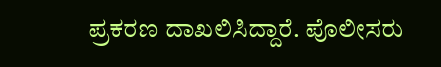ಪ್ರಕರಣ ದಾಖಲಿಸಿದ್ದಾರೆ. ಪೊಲೀಸರು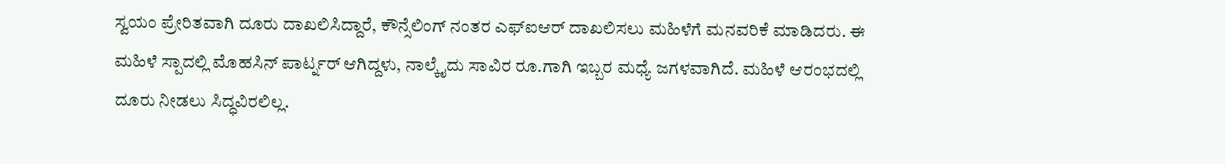ಸ್ವಯಂ ಪ್ರೇರಿತವಾಗಿ ದೂರು ದಾಖಲಿಸಿದ್ದಾರೆ, ಕೌನ್ಸೆಲಿಂಗ್ ನಂತರ ಎಫ್ಐಆರ್ ದಾಖಲಿಸಲು ಮಹಿಳೆಗೆ ಮನವರಿಕೆ ಮಾಡಿದರು. ಈ ಮಹಿಳೆ ಸ್ಪಾದಲ್ಲಿ ಮೊಹಸಿನ್ ಪಾರ್ಟ್ನರ್ ಆಗಿದ್ದಳು, ನಾಲ್ಕೈದು ಸಾವಿರ ರೂ.ಗಾಗಿ ಇಬ್ಬರ ಮಧ್ಯೆ ಜಗಳವಾಗಿದೆ. ಮಹಿಳೆ ಆರಂಭದಲ್ಲಿ ದೂರು ನೀಡಲು ಸಿದ್ಧವಿರಲಿಲ್ಲ.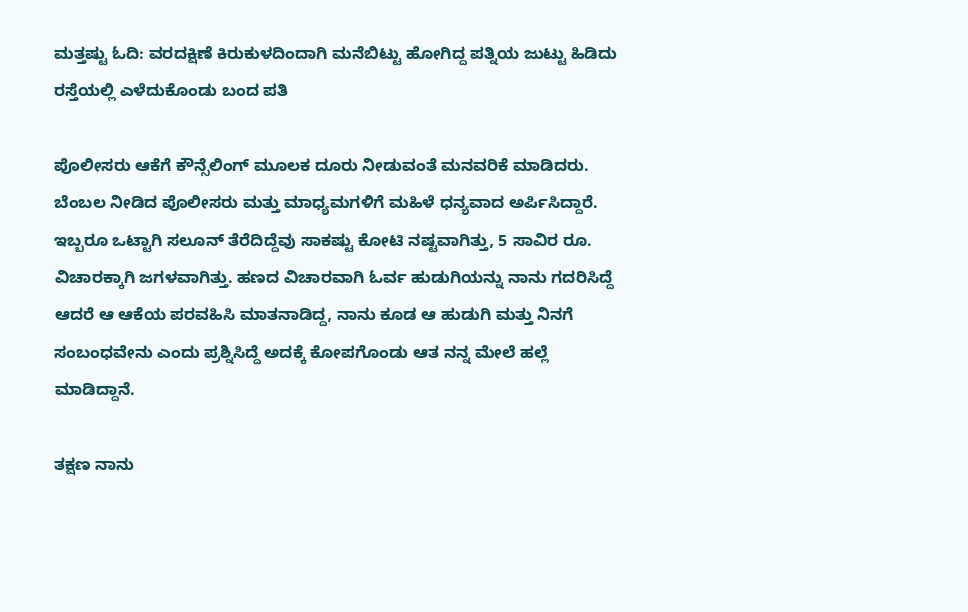ಮತ್ತಷ್ಟು ಓದಿ: ವರದಕ್ಷಿಣೆ ಕಿರುಕುಳದಿಂದಾಗಿ ಮನೆಬಿಟ್ಟು ಹೋಗಿದ್ದ ಪತ್ನಿಯ ಜುಟ್ಟು ಹಿಡಿದು ರಸ್ತೆಯಲ್ಲಿ ಎಳೆದುಕೊಂಡು ಬಂದ ಪತಿ

ಪೊಲೀಸರು ಆಕೆಗೆ ಕೌನ್ಸೆಲಿಂಗ್ ಮೂಲಕ ದೂರು ನೀಡುವಂತೆ ಮನವರಿಕೆ ಮಾಡಿದರು. ಬೆಂಬಲ ನೀಡಿದ ಪೊಲೀಸರು ಮತ್ತು ಮಾಧ್ಯಮಗಳಿಗೆ ಮಹಿಳೆ ಧನ್ಯವಾದ ಅರ್ಪಿಸಿದ್ದಾರೆ. ಇಬ್ಬರೂ ಒಟ್ಟಾಗಿ ಸಲೂನ್ ತೆರೆದಿದ್ದೆವು ಸಾಕಷ್ಟು ಕೋಟಿ ನಷ್ಟವಾಗಿತ್ತು, 5 ಸಾವಿರ ರೂ. ವಿಚಾರಕ್ಕಾಗಿ ಜಗಳವಾಗಿತ್ತು. ಹಣದ ವಿಚಾರವಾಗಿ ಓರ್ವ ಹುಡುಗಿಯನ್ನು ನಾನು ಗದರಿಸಿದ್ದೆ ಆದರೆ ಆ ಆಕೆಯ ಪರವಹಿಸಿ ಮಾತನಾಡಿದ್ದ, ನಾನು ಕೂಡ ಆ ಹುಡುಗಿ ಮತ್ತು ನಿನಗೆ ಸಂಬಂಧವೇನು ಎಂದು ಪ್ರಶ್ನಿಸಿದ್ದೆ ಅದಕ್ಕೆ ಕೋಪಗೊಂಡು ಆತ ನನ್ನ ಮೇಲೆ ಹಲ್ಲೆ ಮಾಡಿದ್ದಾನೆ.

ತಕ್ಷಣ ನಾನು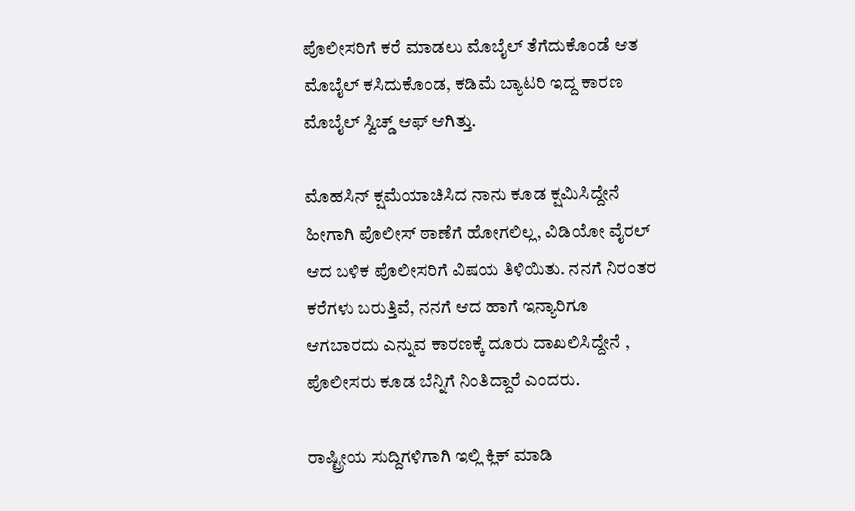ಪೊಲೀಸರಿಗೆ ಕರೆ ಮಾಡಲು ಮೊಬೈಲ್ ತೆಗೆದುಕೊಂಡೆ ಆತ ಮೊಬೈಲ್ ಕಸಿದುಕೊಂಡ, ಕಡಿಮೆ ಬ್ಯಾಟರಿ ಇದ್ದ ಕಾರಣ ಮೊಬೈಲ್ ಸ್ವಿಚ್ಡ್ ಆಫ್ ಆಗಿತ್ತು.

ಮೊಹಸಿನ್ ಕ್ಷಮೆಯಾಚಿಸಿದ ನಾನು ಕೂಡ ಕ್ಷಮಿಸಿದ್ದೇನೆ ಹೀಗಾಗಿ ಪೊಲೀಸ್ ಠಾಣೆಗೆ ಹೋಗಲಿಲ್ಲ, ವಿಡಿಯೋ ವೈರಲ್ ಆದ ಬಳಿಕ ಪೊಲೀಸರಿಗೆ ವಿಷಯ ತಿಳಿಯಿತು. ನನಗೆ ನಿರಂತರ ಕರೆಗಳು ಬರುತ್ತಿವೆ, ನನಗೆ ಆದ ಹಾಗೆ ಇನ್ಯಾರಿಗೂ ಆಗಬಾರದು ಎನ್ನುವ ಕಾರಣಕ್ಕೆ ದೂರು ದಾಖಲಿಸಿದ್ದೇನೆ , ಪೊಲೀಸರು ಕೂಡ ಬೆನ್ನಿಗೆ ನಿಂತಿದ್ದಾರೆ ಎಂದರು.

ರಾಷ್ಟ್ರೀಯ ಸುದ್ದಿಗಳಿಗಾಗಿ ಇಲ್ಲಿ ಕ್ಲಿಕ್ ಮಾಡಿ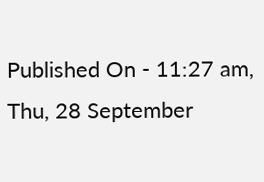Published On - 11:27 am, Thu, 28 September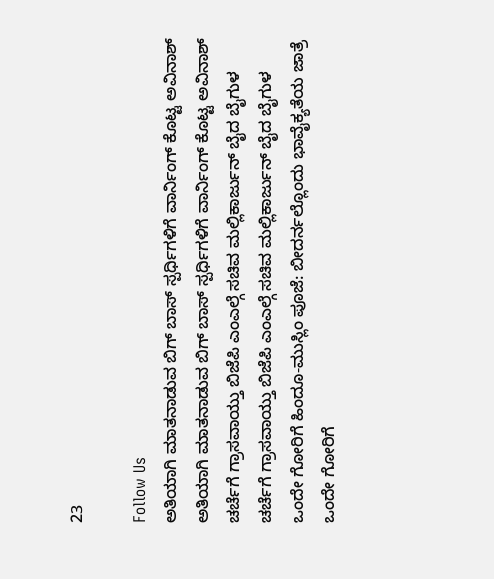23

Follow Us
ಅತಿಯಾಗಿ ಮಾತನಾಡುವ ಬಿಗ್ ಬಾಸ್ ಸ್ಪರ್ಧಿಗಳಿಗೆ ವಾರ್ನಿಂಗ್ ಕೊಟ್ಟ ಅವಿನಾಶ್
ಅತಿಯಾಗಿ ಮಾತನಾಡುವ ಬಿಗ್ ಬಾಸ್ ಸ್ಪರ್ಧಿಗಳಿಗೆ ವಾರ್ನಿಂಗ್ ಕೊಟ್ಟ ಅವಿನಾಶ್
ಚರ್ಚೆಗೆ ಗ್ರಾಸವಾಯ್ತು ಬಿಜೆಪಿ ಎಂಎಲ್ಗೆ ಸಚಿವ ಮಲ್ಲಿಕಾರ್ಜುನ್ ಬೈದ ಬೈಗುಳ
ಚರ್ಚೆಗೆ ಗ್ರಾಸವಾಯ್ತು ಬಿಜೆಪಿ ಎಂಎಲ್ಗೆ ಸಚಿವ ಮಲ್ಲಿಕಾರ್ಜುನ್ ಬೈದ ಬೈಗುಳ
ಒಂದೇ ಗೋರಿಗೆ ಹಿಂದೂ-ಮುಸ್ಲಿಂ ಪೂಜೆ: ಬೀದರ್ನಲ್ಲೊಂದು ಭಾವೈಕ್ಯತೆಯ ಜಾತ್ರೆ
ಒಂದೇ ಗೋರಿಗೆ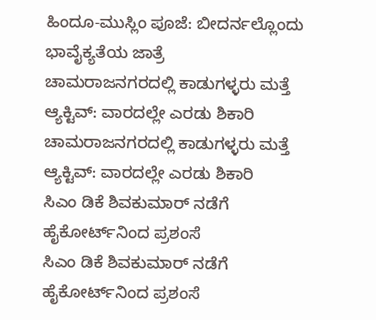ಹಿಂದೂ-ಮುಸ್ಲಿಂ ಪೂಜೆ: ಬೀದರ್ನಲ್ಲೊಂದು ಭಾವೈಕ್ಯತೆಯ ಜಾತ್ರೆ
ಚಾಮರಾಜನಗರದಲ್ಲಿ ಕಾಡುಗಳ್ಳರು ಮತ್ತೆ ಆ್ಯಕ್ಟಿವ್: ವಾರದಲ್ಲೇ ಎರಡು ಶಿಕಾರಿ
ಚಾಮರಾಜನಗರದಲ್ಲಿ ಕಾಡುಗಳ್ಳರು ಮತ್ತೆ ಆ್ಯಕ್ಟಿವ್: ವಾರದಲ್ಲೇ ಎರಡು ಶಿಕಾರಿ
ಸಿಎಂ ಡಿಕೆ ಶಿವಕುಮಾರ್ ನಡೆಗೆ ಹೈಕೋರ್ಟ್‌ನಿಂದ ಪ್ರಶಂಸೆ
ಸಿಎಂ ಡಿಕೆ ಶಿವಕುಮಾರ್ ನಡೆಗೆ ಹೈಕೋರ್ಟ್‌ನಿಂದ ಪ್ರಶಂಸೆ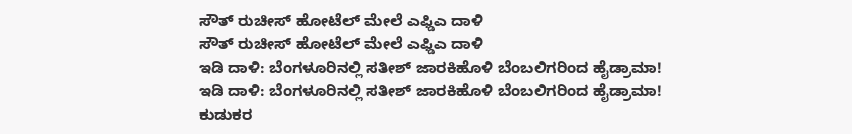ಸೌತ್ ರುಚೀಸ್ ಹೋಟೆಲ್ ಮೇಲೆ ಎಫ್ಡಿಎ ದಾಳಿ
ಸೌತ್ ರುಚೀಸ್ ಹೋಟೆಲ್ ಮೇಲೆ ಎಫ್ಡಿಎ ದಾಳಿ
ಇಡಿ ದಾಳಿ: ಬೆಂಗಳೂರಿನಲ್ಲಿ ಸತೀಶ್ ಜಾರಕಿಹೊಳಿ ಬೆಂಬಲಿಗರಿಂದ ಹೈಡ್ರಾಮಾ!
ಇಡಿ ದಾಳಿ: ಬೆಂಗಳೂರಿನಲ್ಲಿ ಸತೀಶ್ ಜಾರಕಿಹೊಳಿ ಬೆಂಬಲಿಗರಿಂದ ಹೈಡ್ರಾಮಾ!
ಕುಡುಕರ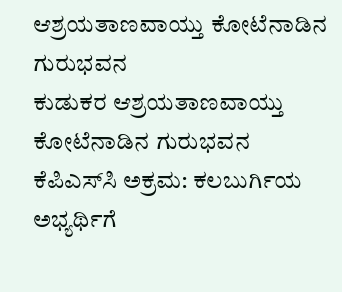ಆಶ್ರಯತಾಣವಾಯ್ತು ಕೋಟೆನಾಡಿನ ಗುರುಭವನ
ಕುಡುಕರ ಆಶ್ರಯತಾಣವಾಯ್ತು ಕೋಟೆನಾಡಿನ ಗುರುಭವನ
ಕೆಪಿಎಸ್‌ಸಿ ಅಕ್ರಮ: ಕಲಬುರ್ಗಿಯ ಅಭ್ಯರ್ಥಿಗೆ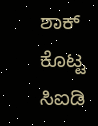ಶಾಕ್ ಕೊಟ್ಟ ಸಿಐಡಿ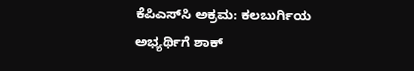ಕೆಪಿಎಸ್‌ಸಿ ಅಕ್ರಮ: ಕಲಬುರ್ಗಿಯ ಅಭ್ಯರ್ಥಿಗೆ ಶಾಕ್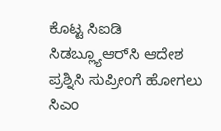ಕೊಟ್ಟ ಸಿಐಡಿ
ಸಿಡಬ್ಲ್ಯೂಆರ್‌ಸಿ ಆದೇಶ ಪ್ರಶ್ನಿಸಿ ಸುಪ್ರೀಂಗೆ ಹೋಗಲು ಸಿಎಂ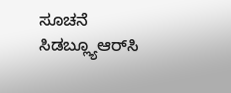ಸೂಚನೆ
ಸಿಡಬ್ಲ್ಯೂಆರ್‌ಸಿ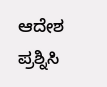ಆದೇಶ ಪ್ರಶ್ನಿಸಿ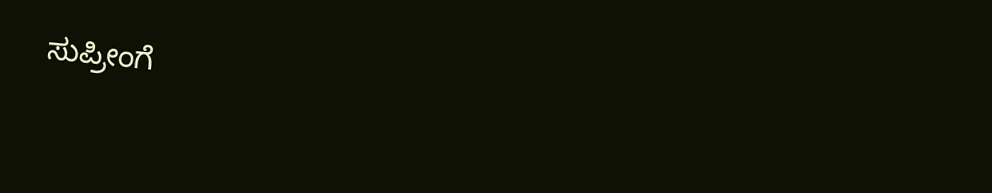ಸುಪ್ರೀಂಗೆ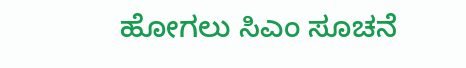ಹೋಗಲು ಸಿಎಂ ಸೂಚನೆ